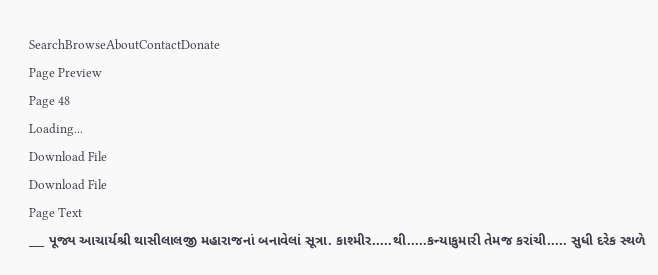SearchBrowseAboutContactDonate
Page Preview
Page 48
Loading...
Download File
Download File
Page Text
___ પૂજ્ય આચાર્યશ્રી થાસીલાલજી મહારાજનાં બનાવેલાં સૂત્રા. કાશ્મીર.....થી.....કન્યાકુમારી તેમજ કરાંચી..... સુધી દરેક સ્થળે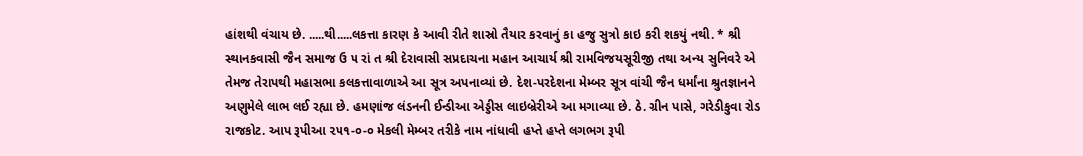હાંશથી વંચાય છે. .....થી.....લકત્તા કારણ કે આવી રીતે શાસ્રો તૈયાર કરવાનું કા હજુ સુત્રો કાઇ કરી શકયું નથી. * શ્રી સ્થાનકવાસી જૈન સમાજ ઉ ૫ રાં ત શ્રી દેરાવાસી સપ્રદાચના મહાન આચાર્ય શ્રી રામવિજયસૂરીજી તથા અન્ય સુનિવરે એ તેમજ તેરાપથી મહાસભા કલકત્તાવાળાએ આ સૂત્ર અપનાવ્યાં છે. દેશ-પરદેશના મેમ્બર સૂત્ર વાંચી જૈન ધર્માંના શ્રુતજ્ઞાનને અણુમેલે લાભ લઈ રહ્યા છે. હમણાંજ લંડનની ઈન્ડીઆ એડ્ડીસ લાઇબ્રેરીએ આ મગાવ્યા છે. ઠે. ગ્રીન પાસે, ગરેડીકુવા રોડ રાજકોટ. આપ રૂપીઆ ૨૫૧-૦-૦ મેકલી મેમ્બર તરીકે નામ નાંધાવી હપ્તે હપ્તે લગભગ રૂપી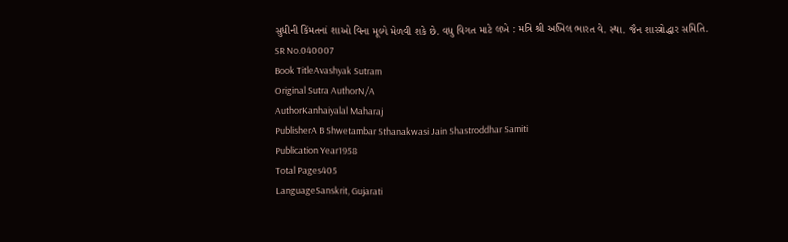સુધીની કિંમતનાં શાઓ વિના મૂલ્યે મેળવી શકે છે. વધુ વિગત માટે લખે : મત્રિ શ્રી અખિલ ભારત વે. સ્થા. જૈન શાસ્ત્રોદ્ધાર સમિતિ.
SR No.040007
Book TitleAvashyak Sutram
Original Sutra AuthorN/A
AuthorKanhaiyalal Maharaj
PublisherA B Shwetambar Sthanakwasi Jain Shastroddhar Samiti
Publication Year1958
Total Pages405
LanguageSanskrit, Gujarati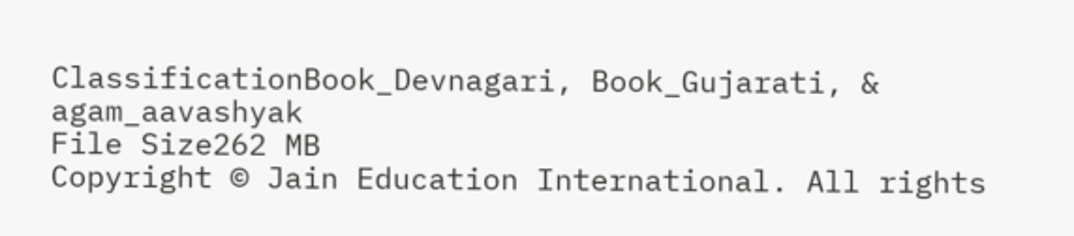ClassificationBook_Devnagari, Book_Gujarati, & agam_aavashyak
File Size262 MB
Copyright © Jain Education International. All rights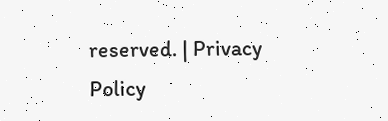reserved. | Privacy Policy